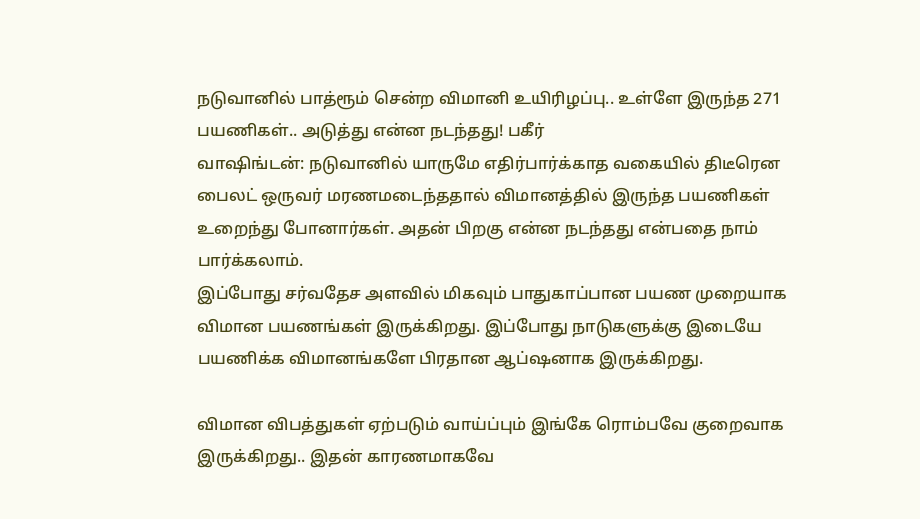நடுவானில் பாத்ரூம் சென்ற விமானி உயிரிழப்பு.. உள்ளே இருந்த 271 பயணிகள்.. அடுத்து என்ன நடந்தது! பகீர்
வாஷிங்டன்: நடுவானில் யாருமே எதிர்பார்க்காத வகையில் திடீரென பைலட் ஒருவர் மரணமடைந்ததால் விமானத்தில் இருந்த பயணிகள் உறைந்து போனார்கள். அதன் பிறகு என்ன நடந்தது என்பதை நாம் பார்க்கலாம்.
இப்போது சர்வதேச அளவில் மிகவும் பாதுகாப்பான பயண முறையாக விமான பயணங்கள் இருக்கிறது. இப்போது நாடுகளுக்கு இடையே பயணிக்க விமானங்களே பிரதான ஆப்ஷனாக இருக்கிறது.

விமான விபத்துகள் ஏற்படும் வாய்ப்பும் இங்கே ரொம்பவே குறைவாக இருக்கிறது.. இதன் காரணமாகவே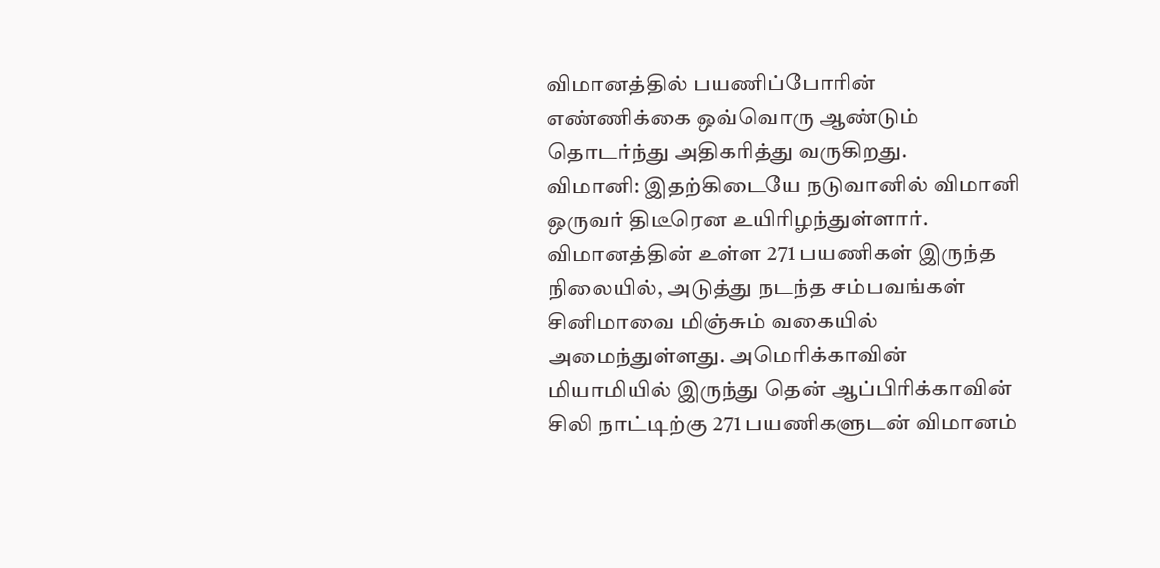விமானத்தில் பயணிப்போரின் எண்ணிக்கை ஒவ்வொரு ஆண்டும் தொடர்ந்து அதிகரித்து வருகிறது.
விமானி: இதற்கிடையே நடுவானில் விமானி ஒருவர் திடீரென உயிரிழந்துள்ளார். விமானத்தின் உள்ள 271 பயணிகள் இருந்த நிலையில், அடுத்து நடந்த சம்பவங்கள் சினிமாவை மிஞ்சும் வகையில் அமைந்துள்ளது. அமெரிக்காவின் மியாமியில் இருந்து தென் ஆப்பிரிக்காவின் சிலி நாட்டிற்கு 271 பயணிகளுடன் விமானம்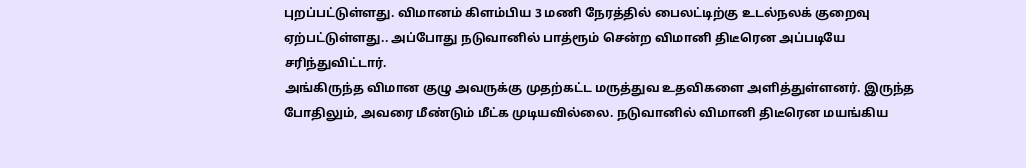புறப்பட்டுள்ளது. விமானம் கிளம்பிய 3 மணி நேரத்தில் பைலட்டிற்கு உடல்நலக் குறைவு ஏற்பட்டுள்ளது.. அப்போது நடுவானில் பாத்ரூம் சென்ற விமானி திடீரென அப்படியே சரிந்துவிட்டார்.
அங்கிருந்த விமான குழு அவருக்கு முதற்கட்ட மருத்துவ உதவிகளை அளித்துள்ளனர். இருந்த போதிலும், அவரை மீண்டும் மீட்க முடியவில்லை. நடுவானில் விமானி திடீரென மயங்கிய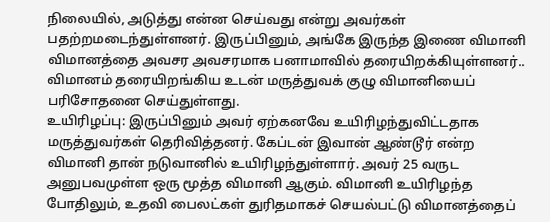நிலையில், அடுத்து என்ன செய்வது என்று அவர்கள் பதற்றமடைந்துள்ளனர். இருப்பினும், அங்கே இருந்த இணை விமானி விமானத்தை அவசர அவசரமாக பனாமாவில் தரையிறக்கியுள்ளனர்.. விமானம் தரையிறங்கிய உடன் மருத்துவக் குழு விமானியைப் பரிசோதனை செய்துள்ளது.
உயிரிழப்பு: இருப்பினும் அவர் ஏற்கனவே உயிரிழந்துவிட்டதாக மருத்துவர்கள் தெரிவித்தனர். கேப்டன் இவான் ஆண்டூர் என்ற விமானி தான் நடுவானில் உயிரிழந்துள்ளார். அவர் 25 வருட அனுபவமுள்ள ஒரு மூத்த விமானி ஆகும். விமானி உயிரிழந்த போதிலும், உதவி பைலட்கள் துரிதமாகச் செயல்பட்டு விமானத்தைப்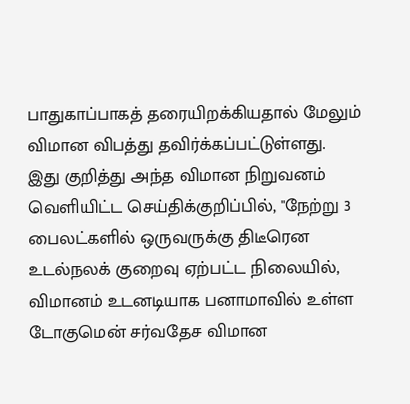பாதுகாப்பாகத் தரையிறக்கியதால் மேலும் விமான விபத்து தவிர்க்கப்பட்டுள்ளது.
இது குறித்து அந்த விமான நிறுவனம் வெளியிட்ட செய்திக்குறிப்பில், "நேற்று 3 பைலட்களில் ஒருவருக்கு திடீரென உடல்நலக் குறைவு ஏற்பட்ட நிலையில், விமானம் உடனடியாக பனாமாவில் உள்ள டோகுமென் சர்வதேச விமான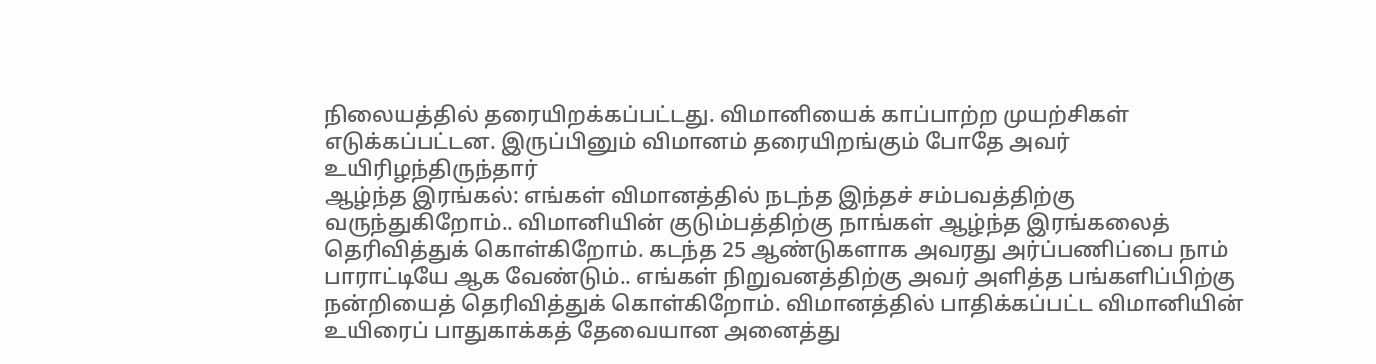நிலையத்தில் தரையிறக்கப்பட்டது. விமானியைக் காப்பாற்ற முயற்சிகள் எடுக்கப்பட்டன. இருப்பினும் விமானம் தரையிறங்கும் போதே அவர் உயிரிழந்திருந்தார்
ஆழ்ந்த இரங்கல்: எங்கள் விமானத்தில் நடந்த இந்தச் சம்பவத்திற்கு வருந்துகிறோம்.. விமானியின் குடும்பத்திற்கு நாங்கள் ஆழ்ந்த இரங்கலைத் தெரிவித்துக் கொள்கிறோம். கடந்த 25 ஆண்டுகளாக அவரது அர்ப்பணிப்பை நாம் பாராட்டியே ஆக வேண்டும்.. எங்கள் நிறுவனத்திற்கு அவர் அளித்த பங்களிப்பிற்கு நன்றியைத் தெரிவித்துக் கொள்கிறோம். விமானத்தில் பாதிக்கப்பட்ட விமானியின் உயிரைப் பாதுகாக்கத் தேவையான அனைத்து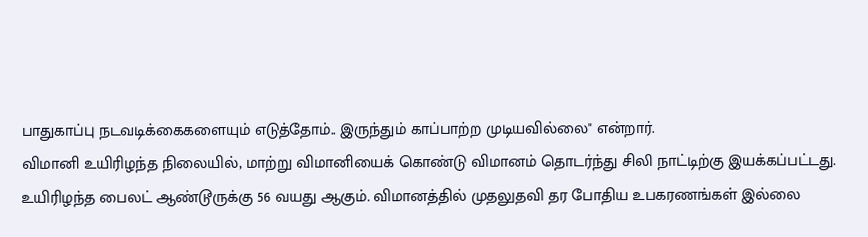பாதுகாப்பு நடவடிக்கைகளையும் எடுத்தோம்.. இருந்தும் காப்பாற்ற முடியவில்லை" என்றார்.
விமானி உயிரிழந்த நிலையில், மாற்று விமானியைக் கொண்டு விமானம் தொடர்ந்து சிலி நாட்டிற்கு இயக்கப்பட்டது. உயிரிழந்த பைலட் ஆண்டூருக்கு 56 வயது ஆகும். விமானத்தில் முதலுதவி தர போதிய உபகரணங்கள் இல்லை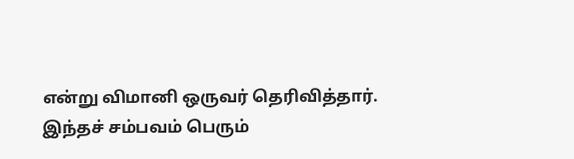என்று விமானி ஒருவர் தெரிவித்தார். இந்தச் சம்பவம் பெரும்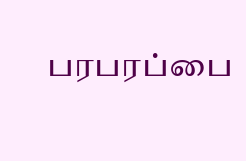பரபரப்பை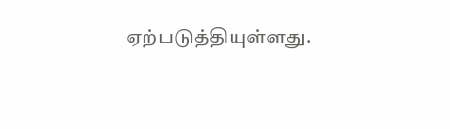ஏற்படுத்தியுள்ளது.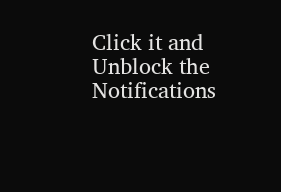Click it and Unblock the Notifications